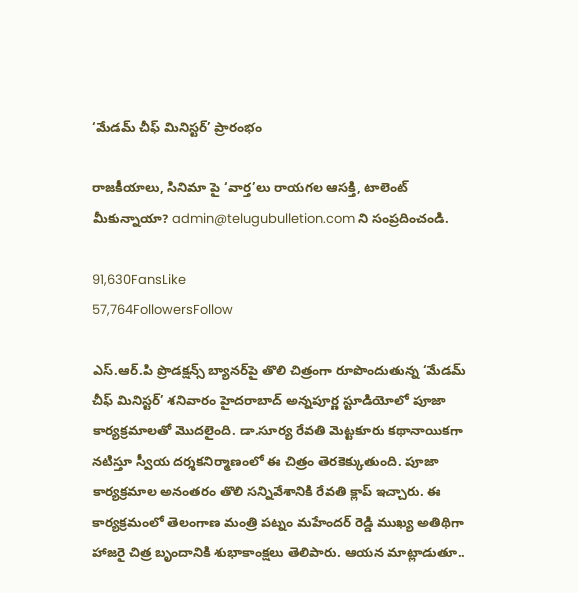‘మేడమ్‌ చీఫ్ మినిస్టర్‌’ ప్రారంభం

రాజకీయాలు, సినిమా పై ‘వార్త’లు రాయగల ఆసక్తి, టాలెంట్ మీకున్నాయా? admin@telugubulletion.com ని సంప్రదించండి.

91,630FansLike
57,764FollowersFollow

ఎస్‌.ఆర్‌.పి ప్రొడక్షన్స్ బ్యానర్‌పై తొలి చిత్రంగా రూపొందుతున్న ‘మేడమ్‌ చీఫ్‌ మినిస్టర్‌’ శనివారం హైదరాబాద్‌ అన్నపూర్ణ స్టూడియోలో పూజా కార్యక్రమాలతో మొదలైంది. డా.సూర్య రేవతి మెట్టకూరు కథానాయికగా నటిస్తూ స్వీయ దర్శకనిర్మాణంలో ఈ చిత్రం తెరకెక్కుతుంది. పూజా కార్యక్రమాల అనంతరం తొలి సన్నివేశానికి రేవతి క్లాప్‌ ఇచ్చారు. ఈ కార్యక్రమంలో తెలంగాణ మంత్రి పట్నం మహేందర్ రెడ్డి ముఖ్య అతిథిగా హాజరై చిత్ర బృందానికి శుభాకాంక్షలు తెలిపారు. ఆయన మాట్లాడుతూ..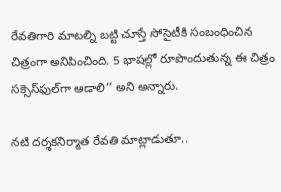రేవతిగారి మాటల్ని బట్టి చూస్తే సోసైటీకి సంబంధించిన చిత్రంగా అనిపించింది. 5 భాషల్లో రూపొందుతున్న ఈ చిత్రం సక్సెస్‌ఫుల్‌గా ఆడాలి’’ అని అన్నారు.

నటి దర్శకనిర్మాత రేవతి మాట్లాడుతూ..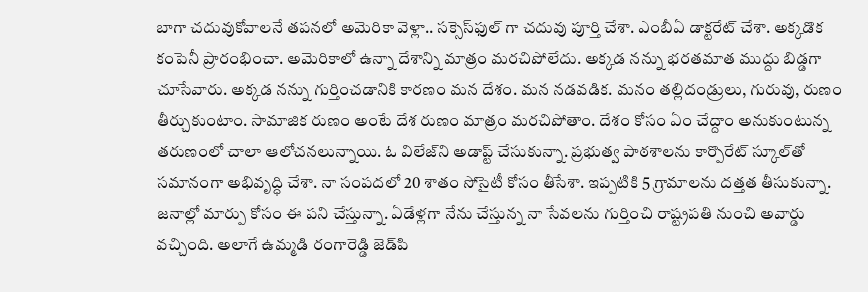బాగా చదువుకోవాలనే తపనలో అమెరికా వెళ్లా.. సక్సెస్‌ఫుల్‌ గా చదువు పూర్తి చేశా. ఎంబీఏ డాక్టరేట్‌ చేశా. అక్కడొక కంపెనీ ప్రారంభించా. అమెరికాలో ఉన్నా దేశాన్ని మాత్రం మరచిపోలేదు. అక్కడ నన్ను భరతమాత ముద్దు బిడ్డగా చూసేవారు. అక్కడ నన్ను గుర్తించడానికి కారణం మన దేశం. మన నడవడిక. మనం తల్లిదండ్రులు, గురువు, రుణం తీర్చుకుంటాం. సామాజిక రుణం అంటే దేశ రుణం మాత్రం మరచిపోతాం. దేశం కోసం ఏం చేద్దాం అనుకుంటున్న తరుణంలో చాలా ఆలోచనలున్నాయి. ఓ విలేజ్‌ని అడాప్ట్‌ చేసుకున్నా. ప్రభుత్వ పాఠశాలను కార్పొరేట్‌ స్కూల్‌తో సమానంగా అభివృద్ధి చేశా. నా సంపదలో 20 శాతం సోసైటీ కోసం తీసేశా. ఇప్పటికి 5 గ్రామాలను దత్తత తీసుకున్నా. జనాల్లో మార్పు కోసం ఈ పని చేస్తున్నా. ఏడేళ్లగా నేను చేస్తున్న నా సేవలను గుర్తించి రాష్ట్రపతి నుంచి అవార్డు వచ్చింది. అలాగే ఉమ్మడి రంగారెడ్డి జెడ్‌పి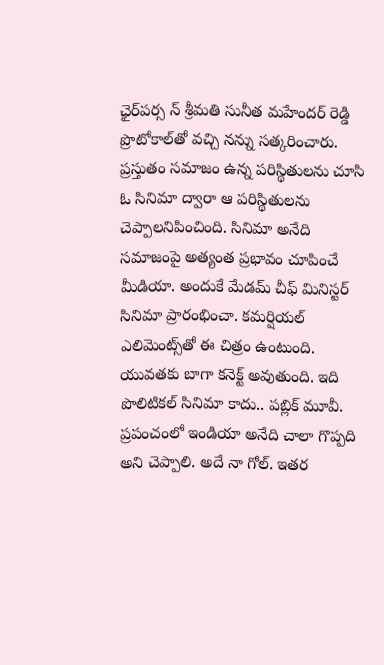ఛైర్‌పర్స న్ శ్రీమతి సునీత మహేందర్‌ రెడ్డి ప్రొటోకాల్‌తో వచ్చి నన్ను సత్కరించారు. ప్రస్తుతం సమాజం ఉన్న పరిస్థితులను చూసి ఓ సినిమా ద్వారా ఆ పరిస్థితులను చెప్పాలనిపించింది. సినిమా అనేది సమాజంపై అత్యంత ప్రభావం చూపించే మీడియా. అందుకే మేడమ్‌ చీఫ్‌ మినిస్టర్‌ సినిమా ప్రారంభించా. కమర్షియల్‌ ఎలిమెంట్స్‌తో ఈ చిత్రం ఉంటుంది. యువతకు బాగా కనెక్ట్‌ అవుతుంది. ఇది పొలిటికల్‌ సినిమా కాదు.. పబ్లిక్‌ మూవీ. ప్రపంచంలో ఇండియా అనేది చాలా గొప్పది అని చెప్పాలి. అదే నా గోల్‌. ఇతర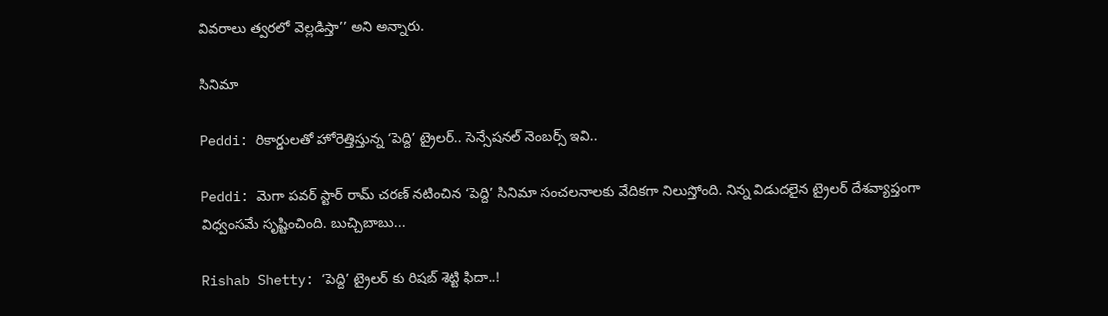వివరాలు త్వరలో వెల్లడిస్తా’’ అని అన్నారు.

సినిమా

Peddi: రికార్డులతో హోరెత్తిస్తున్న ‘పెద్ది’ ట్రైలర్.. సెన్సేషనల్ నెంబర్స్ ఇవి..

Peddi: మెగా పవర్ స్టార్ రామ్ చరణ్ నటించిన ‘పెద్ది’ సినిమా సంచలనాలకు వేదికగా నిలుస్తోంది. నిన్న విడుదలైన ట్రైలర్ దేశవ్యాప్తంగా విధ్వంసమే సృష్టించింది. బుచ్చిబాబు...

Rishab Shetty: ‘పెద్ది’ ట్రైలర్ కు రిషబ్ శెట్టి ఫిదా..!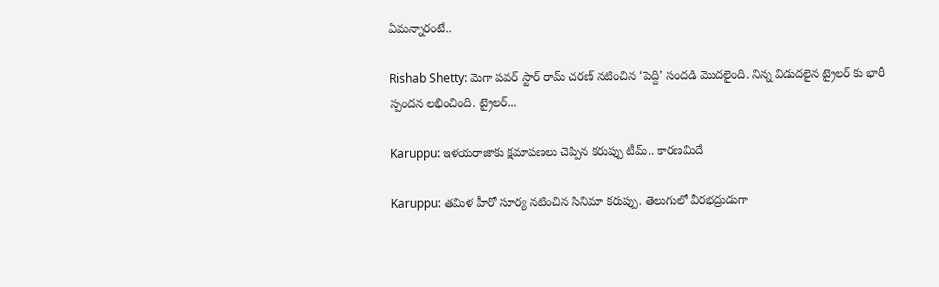ఏమన్నారంటే..

Rishab Shetty: మెగా పవర్ స్టార్ రామ్ చరణ్ నటించిన ‘పెద్ది’ సందడి మొదలైంది. నిన్న విడుదలైన ట్రైలర్ కు భారీ స్పందన లభించింది. ట్రైలర్...

Karuppu: ఇళయరాజాకు క్షమాపణలు చెప్పిన కరుప్పు టీమ్.. కారణమిదే

Karuppu: తమిళ హీరో సూర్య నటించిన సినిమా కరుప్పు. తెలుగులో వీరభద్రుడుగా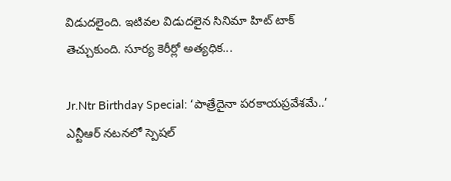విడుదలైంది. ఇటివల విడుదలైన సినిమా హిట్ టాక్ తెచ్చుకుంది. సూర్య కెరీర్లో అత్యధిక...

Jr.Ntr Birthday Special: ‘పాత్రేదైనా పరకాయప్రవేశమే..’ ఎన్టీఆర్ నటనలో స్పెషల్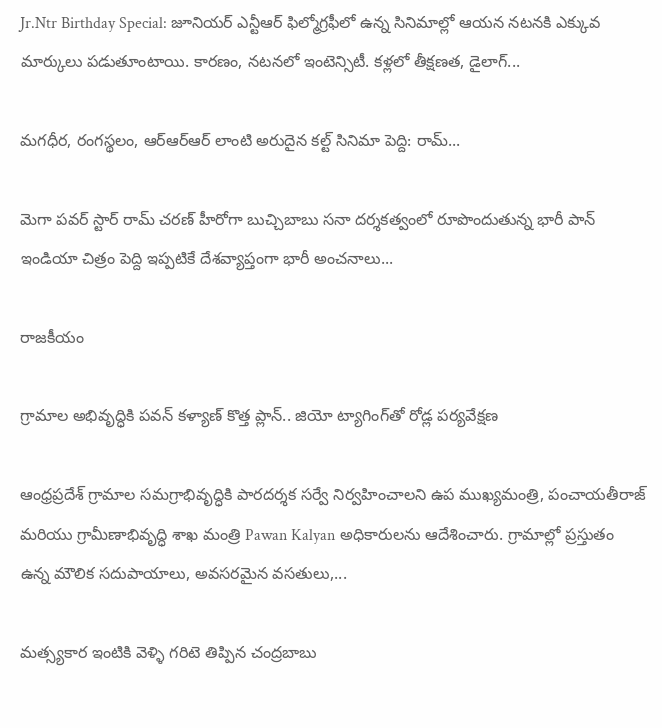Jr.Ntr Birthday Special: జూనియర్ ఎన్టీఆర్ ఫిల్మోగ్రఫీలో ఉన్న సినిమాల్లో ఆయన నటనకి ఎక్కువ మార్కులు పడుతూంటాయి. కారణం, నటనలో ఇంటెన్సిటీ. కళ్లలో తీక్షణత, డైలాగ్...

మగధీర, రంగస్థలం, ఆర్ఆర్ఆర్ లాంటి అరుదైన కల్ట్ సినిమా పెద్ది: రామ్...

మెగా పవర్ స్టార్ రామ్ చరణ్ హీరోగా బుచ్చిబాబు సనా దర్శకత్వంలో రూపొందుతున్న భారీ పాన్ ఇండియా చిత్రం పెద్ది ఇప్పటికే దేశవ్యాప్తంగా భారీ అంచనాలు...

రాజకీయం

గ్రామాల అభివృద్ధికి పవన్ కళ్యాణ్ కొత్త ప్లాన్.. జియో ట్యాగింగ్‌తో రోడ్ల పర్యవేక్షణ

ఆంధ్రప్రదేశ్ గ్రామాల సమగ్రాభివృద్ధికి పారదర్శక సర్వే నిర్వహించాలని ఉప ముఖ్యమంత్రి, పంచాయతీరాజ్ మరియు గ్రామీణాభివృద్ధి శాఖ మంత్రి Pawan Kalyan అధికారులను ఆదేశించారు. గ్రామాల్లో ప్రస్తుతం ఉన్న మౌలిక సదుపాయాలు, అవసరమైన వసతులు,...

మత్స్యకార ఇంటికి వెళ్ళి గరిటె తిప్పిన చంద్రబాబు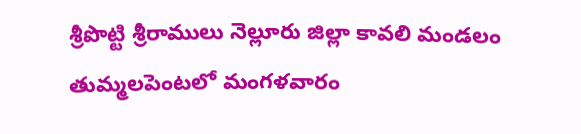శ్రీపొట్టి శ్రీరాములు నెల్లూరు జిల్లా కావలి మండలం తుమ్మలపెంటలో మంగళవారం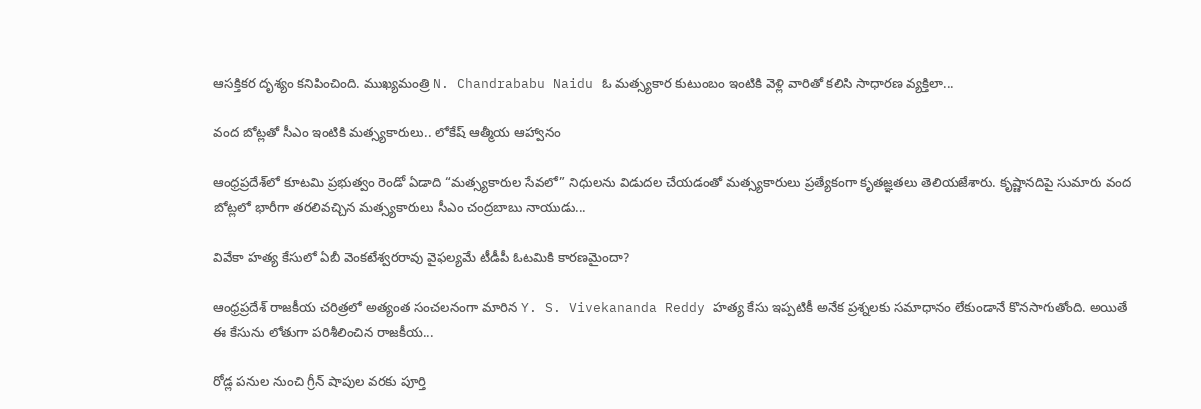ఆసక్తికర దృశ్యం కనిపించింది. ముఖ్యమంత్రి N. Chandrababu Naidu ఓ మత్స్యకార కుటుంబం ఇంటికి వెళ్లి వారితో కలిసి సాధారణ వ్యక్తిలా...

వంద బోట్లతో సీఎం ఇంటికి మత్స్యకారులు.. లోకేష్ ఆత్మీయ ఆహ్వానం

ఆంధ్రప్రదేశ్‌లో కూటమి ప్రభుత్వం రెండో ఏడాది “మత్స్యకారుల సేవలో” నిధులను విడుదల చేయడంతో మత్స్యకారులు ప్రత్యేకంగా కృతజ్ఞతలు తెలియజేశారు. కృష్ణానదిపై సుమారు వంద బోట్లలో భారీగా తరలివచ్చిన మత్స్యకారులు సీఎం చంద్రబాబు నాయుడు...

వివేకా హత్య కేసులో ఏబీ వెంకటేశ్వరరావు వైఫల్యమే టీడీపీ ఓటమికి కారణమైందా?

ఆంధ్రప్రదేశ్ రాజకీయ చరిత్రలో అత్యంత సంచలనంగా మారిన Y. S. Vivekananda Reddy హత్య కేసు ఇప్పటికీ అనేక ప్రశ్నలకు సమాధానం లేకుండానే కొనసాగుతోంది. అయితే ఈ కేసును లోతుగా పరిశీలించిన రాజకీయ...

రోడ్ల పనుల నుంచి గ్రీన్ షాపుల వరకు పూర్తి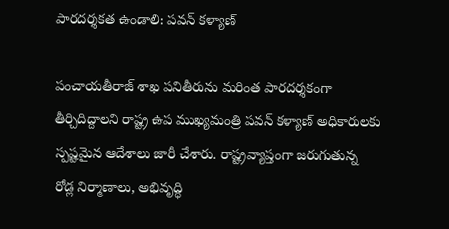పారదర్శకత ఉండాలి: పవన్ కళ్యాణ్

పంచాయతీరాజ్ శాఖ పనితీరును మరింత పారదర్శకంగా తీర్చిదిద్దాలని రాష్ట్ర ఉప ముఖ్యమంత్రి పవన్ కళ్యాణ్ అధికారులకు స్పష్టమైన ఆదేశాలు జారీ చేశారు. రాష్ట్రవ్యాప్తంగా జరుగుతున్న రోడ్ల నిర్మాణాలు, అభివృద్ధి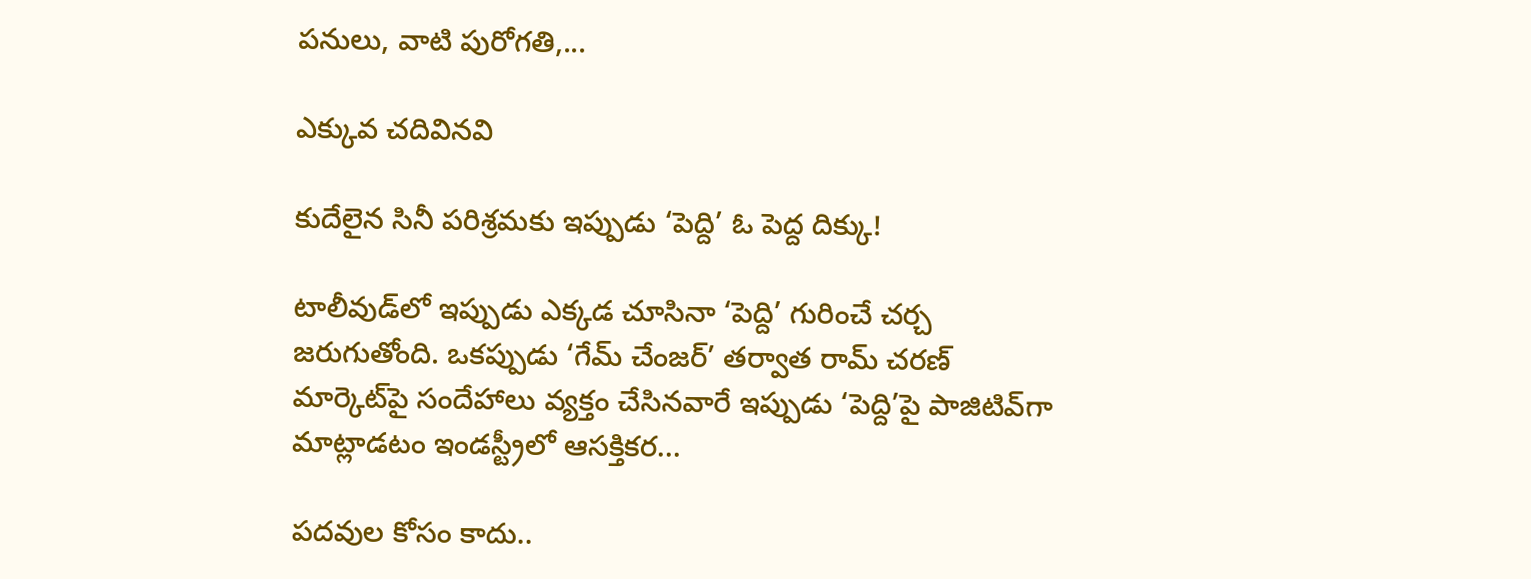పనులు, వాటి పురోగతి,...

ఎక్కువ చదివినవి

కుదేలైన సినీ పరిశ్రమకు ఇప్పుడు ‘పెద్ది’ ఓ పెద్ద దిక్కు!

టాలీవుడ్‌లో ఇప్పుడు ఎక్కడ చూసినా ‘పెద్ది’ గురించే చర్చ జరుగుతోంది. ఒకప్పుడు ‘గేమ్ చేంజర్’ తర్వాత రామ్ చరణ్ మార్కెట్‌పై సందేహాలు వ్యక్తం చేసినవారే ఇప్పుడు ‘పెద్ది’పై పాజిటివ్‌గా మాట్లాడటం ఇండస్ట్రీలో ఆసక్తికర...

పదవుల కోసం కాదు..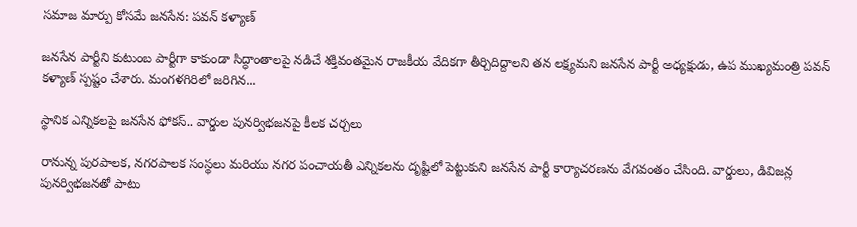సమాజ మార్పు కోసమే జనసేన: పవన్ కళ్యాణ్

జనసేన పార్టీని కుటుంబ పార్టీగా కాకుండా సిద్ధాంతాలపై నడిచే శక్తివంతమైన రాజకీయ వేదికగా తీర్చిదిద్దాలని తన లక్ష్యమని జనసేన పార్టీ అధ్యక్షుడు, ఉప ముఖ్యమంత్రి పవన్ కళ్యాణ్ స్పష్టం చేశారు. మంగళగిరిలో జరిగిన...

స్థానిక ఎన్నికలపై జనసేన ఫోకస్.. వార్డుల పునర్విభజనపై కీలక చర్చలు

రానున్న పురపాలక, నగరపాలక సంస్థలు మరియు నగర పంచాయతీ ఎన్నికలను దృష్టిలో పెట్టుకుని జనసేన పార్టీ కార్యాచరణను వేగవంతం చేసింది. వార్డులు, డివిజన్ల పునర్విభజనతో పాటు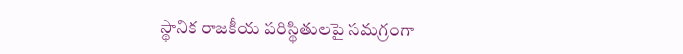స్థానిక రాజకీయ పరిస్థితులపై సమగ్రంగా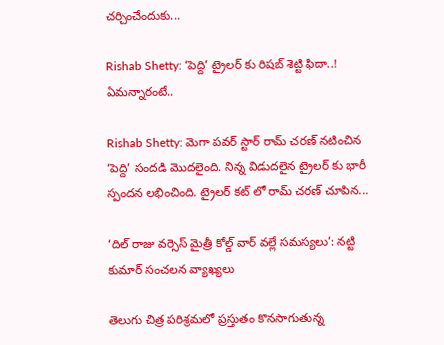చర్చించేందుకు...

Rishab Shetty: ‘పెద్ది’ ట్రైలర్ కు రిషబ్ శెట్టి ఫిదా..! ఏమన్నారంటే..

Rishab Shetty: మెగా పవర్ స్టార్ రామ్ చరణ్ నటించిన ‘పెద్ది’ సందడి మొదలైంది. నిన్న విడుదలైన ట్రైలర్ కు భారీ స్పందన లభించింది. ట్రైలర్ కట్ లో రామ్ చరణ్ చూపిన...

‘దిల్ రాజు వర్సెస్ మైత్రీ కోల్డ్ వార్ వల్లే సమస్యలు’: నట్టి కుమార్ సంచలన వ్యాఖ్యలు

తెలుగు చిత్ర పరిశ్రమలో ప్రస్తుతం కొనసాగుతున్న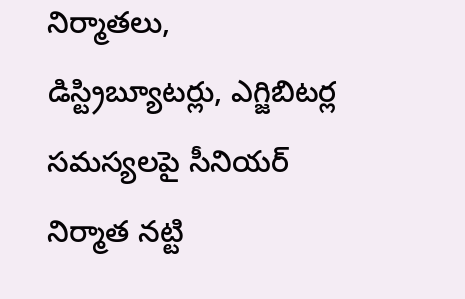నిర్మాతలు, డిస్ట్రిబ్యూటర్లు, ఎగ్జిబిటర్ల సమస్యలపై సీనియర్ నిర్మాత నట్టి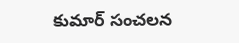కుమార్ సంచలన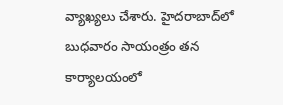వ్యాఖ్యలు చేశారు. హైదరాబాద్‌లో బుధవారం సాయంత్రం తన కార్యాలయంలో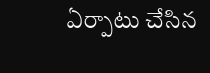ఏర్పాటు చేసిన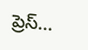ప్రెస్...